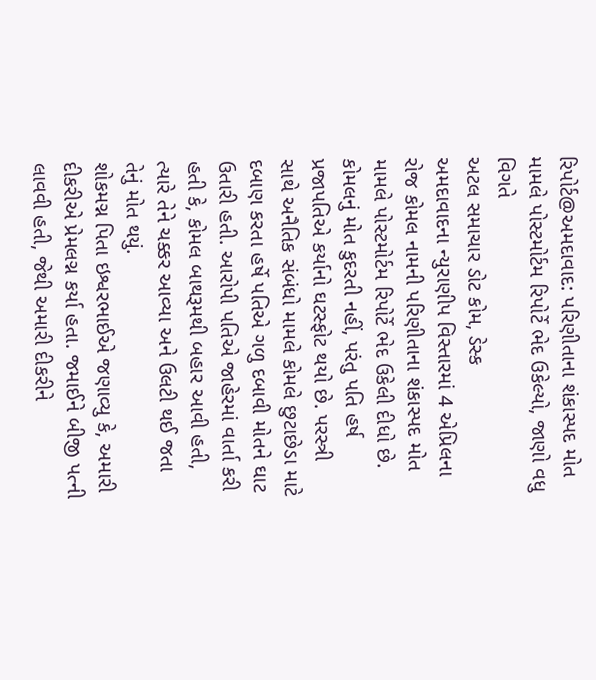રિપોર્ટ@અમદાવાદ: પરિણીતાના શંકાસ્પદ મોત મામલે પોસ્ટમોર્ટમ રિપોર્ટે ભેદ ઉકેલ્યો, જાણો વધુ વિગતે
અટલ સમાચાર ડોટ કોમ, ડેસ્ક
અમદાવાદના ન્યુરાણીપ વિસ્તારમાં 4 એપ્રિલના રોજ કોમલ નામની પરિણીતાના શંકાસ્પદ મોત મામલે પોસ્ટમોર્ટમ રિપોર્ટે ભેદ ઉકેલી દીધો છે. કોમલનું મોત કુદરતી નહીં, પરંતુ પતિ હર્ષ પ્રજાપતિએ કર્યાનો ઘટસ્ફોટ થયો છે. પરસ્ત્રી સાથે અનૈતિક સંબંધો મામલે કોમલે છુટાછેડા માટે દબાણ કરતા હર્ષે પતિએ ગળુ દબાવી મોતને ઘાટ ઉતારી હતી. આરોપી પતિએ જાહેરમાં વાર્તા કરી હતી કે, કોમલ બાથરૂમથી બહાર આવી હતી, ત્યારે તેને ચક્કર આવ્યા અને ઉલટી થઈ જતા તેનું મોત થયું.
શોકમગ્ન પિતા ઇશ્વરભાઈએ જણાવ્યુ કે, અમારી દીકરીએ પ્રેમલગ્ન કર્યા હતા. જમાઈને બીજી પત્ની લાવવી હતી, જેથી અમારી દીકરીને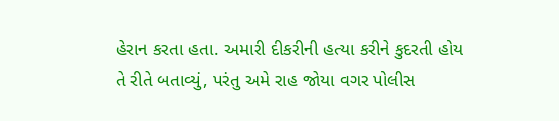હેરાન કરતા હતા. અમારી દીકરીની હત્યા કરીને કુદરતી હોય તે રીતે બતાવ્યું, પરંતુ અમે રાહ જોયા વગર પોલીસ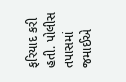ફરિયાદ કરી હતી. પોલીસ તપાસમાં જમાઈએ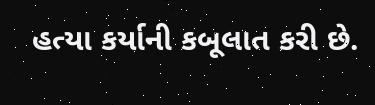હત્યા કર્યાની કબૂલાત કરી છે.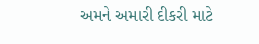અમને અમારી દીકરી માટે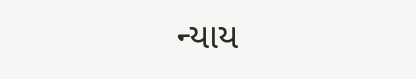ન્યાય